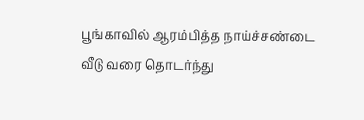பூங்காவில் ஆரம்பித்த நாய்ச்சண்டை வீடு வரை தொடர்ந்து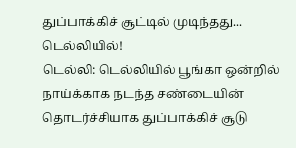துப்பாக்கிச் சூட்டில் முடிந்தது... டெல்லியில்!
டெல்லி: டெல்லியில் பூங்கா ஒன்றில் நாய்க்காக நடந்த சண்டையின் தொடர்ச்சியாக துப்பாக்கிச் சூடு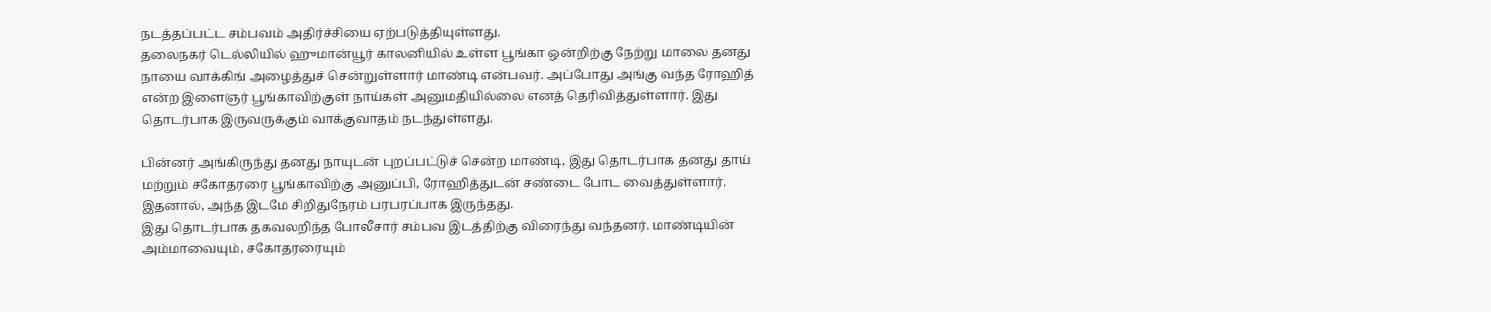நடத்தப்பட்ட சம்பவம் அதிர்ச்சியை ஏற்படுத்தியுள்ளது.
தலைநகர் டெல்லியில் ஹுமான்யூர் காலனியில் உள்ள பூங்கா ஒன்றிற்கு நேற்று மாலை தனது நாயை வாக்கிங் அழைத்துச் சென்றுள்ளார் மாண்டி என்பவர். அப்போது அங்கு வந்த ரோஹித் என்ற இளைஞர் பூங்காவிற்குள் நாய்கள் அனுமதியில்லை எனத் தெரிவித்துள்ளார். இது தொடர்பாக இருவருக்கும் வாக்குவாதம் நடந்துள்ளது.

பின்னர் அங்கிருந்து தனது நாயுடன் புறப்பட்டுச் சென்ற மாண்டி, இது தொடர்பாக தனது தாய் மற்றும் சகோதரரை பூங்காவிற்கு அனுப்பி, ரோஹித்துடன் சண்டை போட வைத்துள்ளார். இதனால், அந்த இடமே சிறிதுநேரம் பரபரப்பாக இருந்தது.
இது தொடர்பாக தகவலறிந்த போலீசார் சம்பவ இடத்திற்கு விரைந்து வந்தனர். மாண்டியின் அம்மாவையும், சகோதரரையும்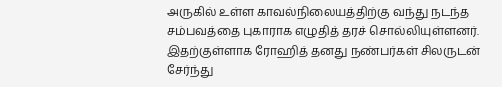அருகில் உள்ள காவல்நிலையத்திற்கு வந்து நடந்த சம்பவத்தை புகாராக எழுதித் தரச் சொல்லியுள்ளனர்.
இதற்குள்ளாக ரோஹித் தனது நண்பர்கள் சிலருடன் சேர்ந்து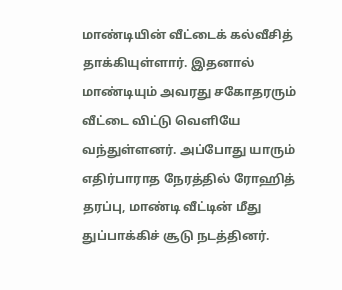மாண்டியின் வீட்டைக் கல்வீசித் தாக்கியுள்ளார். இதனால் மாண்டியும் அவரது சகோதரரும் வீட்டை விட்டு வெளியே வந்துள்ளனர். அப்போது யாரும் எதிர்பாராத நேரத்தில் ரோஹித் தரப்பு, மாண்டி வீட்டின் மீது துப்பாக்கிச் சூடு நடத்தினர்.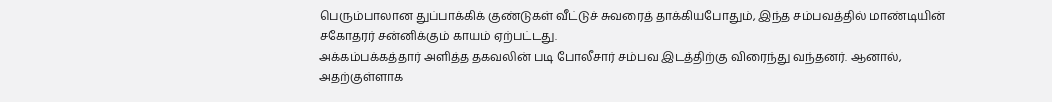பெரும்பாலான துப்பாக்கிக் குண்டுகள் வீட்டுச் சுவரைத் தாக்கியபோதும், இந்த சம்பவத்தில் மாண்டியின் சகோதரர் சன்னிக்கும் காயம் ஏற்பட்டது.
அக்கம்பக்கத்தார் அளித்த தகவலின் படி போலீசார் சம்பவ இடத்திற்கு விரைந்து வந்தனர். ஆனால், அதற்குள்ளாக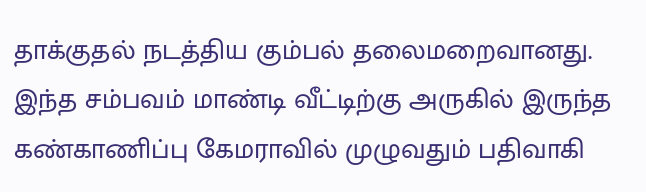தாக்குதல் நடத்திய கும்பல் தலைமறைவானது.
இந்த சம்பவம் மாண்டி வீட்டிற்கு அருகில் இருந்த கண்காணிப்பு கேமராவில் முழுவதும் பதிவாகி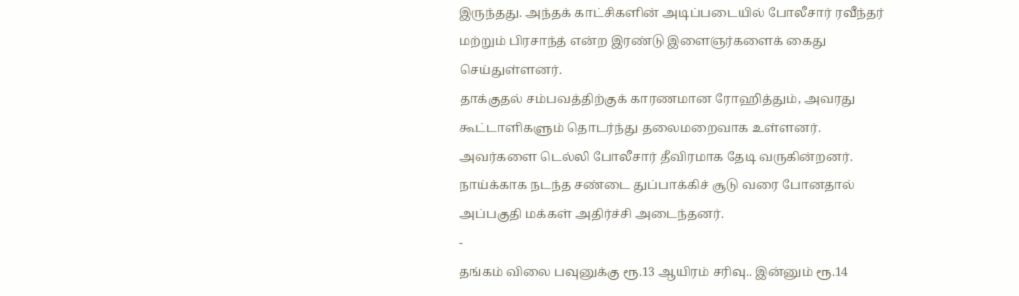இருந்தது. அந்தக் காட்சிகளின் அடிப்படையில் போலீசார் ரவீந்தர் மற்றும் பிரசாந்த் என்ற இரண்டு இளைஞர்களைக் கைது செய்துள்ளனர்.
தாக்குதல் சம்பவத்திற்குக் காரணமான ரோஹித்தும், அவரது கூட்டாளிகளும் தொடர்ந்து தலைமறைவாக உள்ளனர். அவர்களை டெல்லி போலீசார் தீவிரமாக தேடி வருகின்றனர்.
நாய்க்காக நடந்த சண்டை துப்பாக்கிச் சூடு வரை போனதால் அப்பகுதி மக்கள் அதிர்ச்சி அடைந்தனர்.
-
தங்கம் விலை பவுனுக்கு ரூ.13 ஆயிரம் சரிவு.. இன்னும் ரூ.14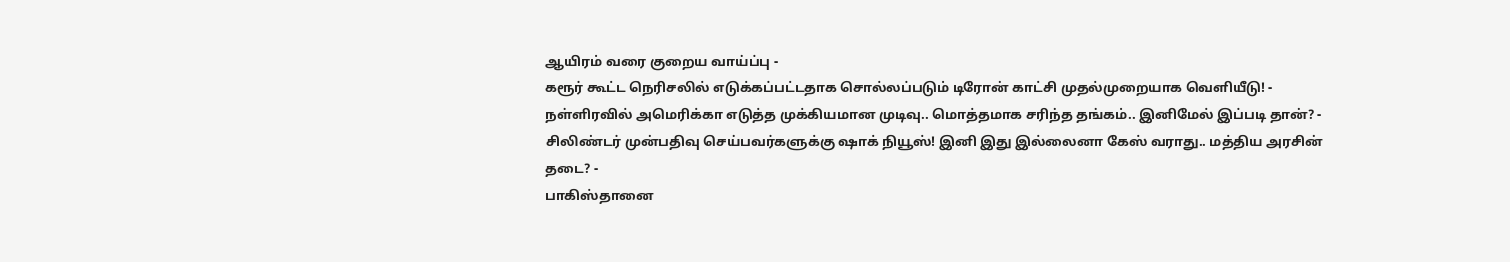ஆயிரம் வரை குறைய வாய்ப்பு -
கரூர் கூட்ட நெரிசலில் எடுக்கப்பட்டதாக சொல்லப்படும் டிரோன் காட்சி முதல்முறையாக வெளியீடு! -
நள்ளிரவில் அமெரிக்கா எடுத்த முக்கியமான முடிவு.. மொத்தமாக சரிந்த தங்கம்.. இனிமேல் இப்படி தான்? -
சிலிண்டர் முன்பதிவு செய்பவர்களுக்கு ஷாக் நியூஸ்! இனி இது இல்லைனா கேஸ் வராது.. மத்திய அரசின் தடை? -
பாகிஸ்தானை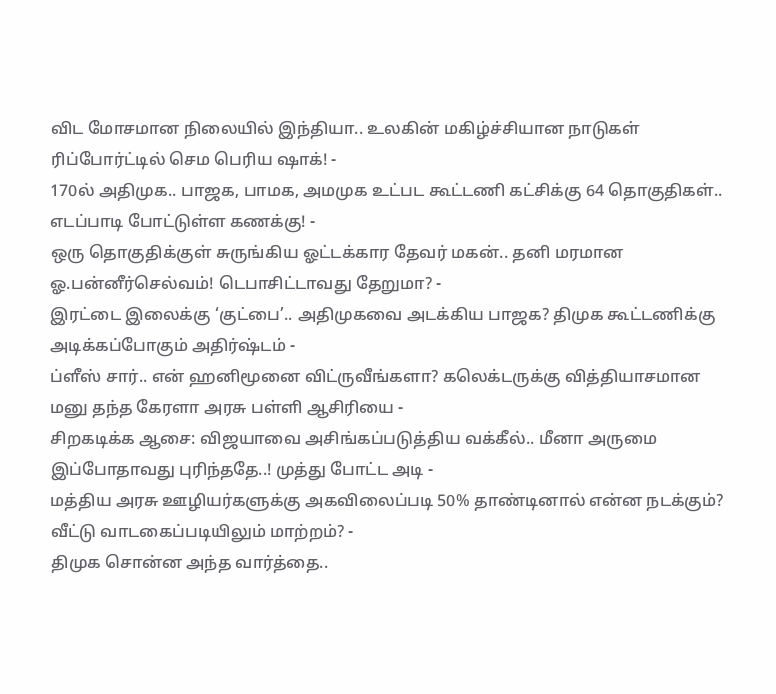விட மோசமான நிலையில் இந்தியா.. உலகின் மகிழ்ச்சியான நாடுகள் ரிப்போர்ட்டில் செம பெரிய ஷாக்! -
170ல் அதிமுக.. பாஜக, பாமக, அமமுக உட்பட கூட்டணி கட்சிக்கு 64 தொகுதிகள்.. எடப்பாடி போட்டுள்ள கணக்கு! -
ஒரு தொகுதிக்குள் சுருங்கிய ஓட்டக்கார தேவர் மகன்.. தனி மரமான ஓ.பன்னீர்செல்வம்! டெபாசிட்டாவது தேறுமா? -
இரட்டை இலைக்கு ‘குட்பை’.. அதிமுகவை அடக்கிய பாஜக? திமுக கூட்டணிக்கு அடிக்கப்போகும் அதிர்ஷ்டம் -
ப்ளீஸ் சார்.. என் ஹனிமூனை விட்ருவீங்களா? கலெக்டருக்கு வித்தியாசமான மனு தந்த கேரளா அரசு பள்ளி ஆசிரியை -
சிறகடிக்க ஆசை: விஜயாவை அசிங்கப்படுத்திய வக்கீல்.. மீனா அருமை இப்போதாவது புரிந்ததே..! முத்து போட்ட அடி -
மத்திய அரசு ஊழியர்களுக்கு அகவிலைப்படி 50% தாண்டினால் என்ன நடக்கும்? வீட்டு வாடகைப்படியிலும் மாற்றம்? -
திமுக சொன்ன அந்த வார்த்தை..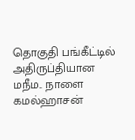தொகுதி பங்கீட்டில் அதிருப்தியான மநீம.. நாளை கமல்ஹாசன்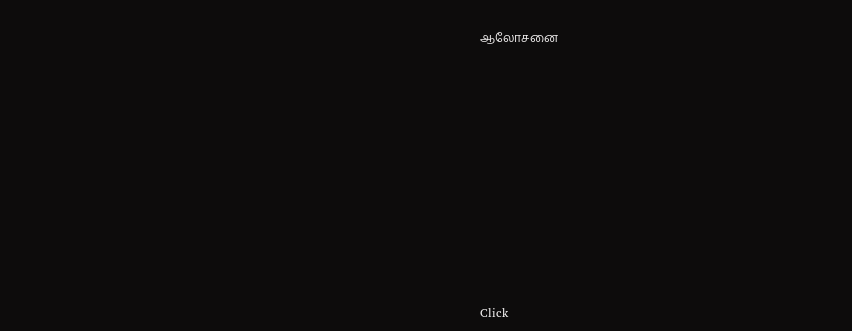ஆலோசனை












Click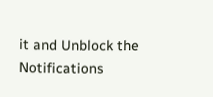it and Unblock the Notifications